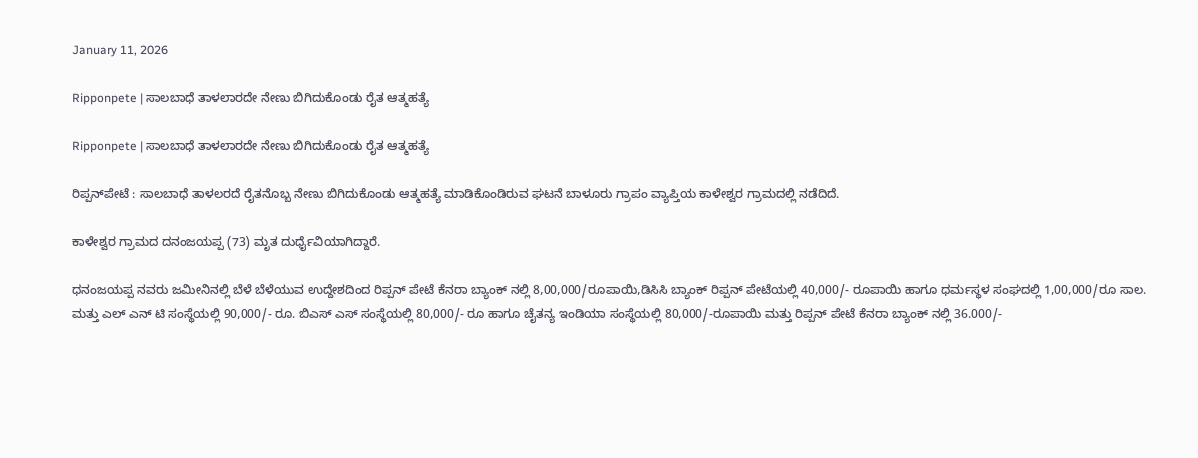January 11, 2026

Ripponpete | ಸಾಲಬಾಧೆ ತಾಳಲಾರದೇ ನೇಣು ಬಿಗಿದುಕೊಂಡು ರೈತ ಆತ್ಮಹತ್ಯೆ

Ripponpete | ಸಾಲಬಾಧೆ ತಾಳಲಾರದೇ ನೇಣು ಬಿಗಿದುಕೊಂಡು ರೈತ ಆತ್ಮಹತ್ಯೆ

ರಿಪ್ಪನ್‌ಪೇಟೆ : ಸಾಲಬಾಧೆ ತಾಳಲರದೆ ರೈತನೊಬ್ಬ ನೇಣು ಬಿಗಿದುಕೊಂಡು ಆತ್ಮಹತ್ಯೆ ಮಾಡಿಕೊಂಡಿರುವ ಘಟನೆ ಬಾಳೂರು ಗ್ರಾಪಂ ವ್ಯಾಪ್ತಿಯ ಕಾಳೇಶ್ವರ ಗ್ರಾಮದಲ್ಲಿ ನಡೆದಿದೆ.

ಕಾಳೇಶ್ವರ ಗ್ರಾಮದ ದನಂಜಯಪ್ಪ (73) ಮೃತ ದುರ್ಧೈವಿಯಾಗಿದ್ದಾರೆ.

ಧನಂಜಯಪ್ಪ ನವರು ಜಮೀನಿನಲ್ಲಿ ಬೆಳೆ ಬೆಳೆಯುವ ಉದ್ದೇಶದಿಂದ ರಿಪ್ಪನ್ ಪೇಟೆ ಕೆನರಾ ಬ್ಯಾಂಕ್ ನಲ್ಲಿ 8,00,000/ರೂಪಾಯಿ,ಡಿಸಿಸಿ ಬ್ಯಾಂಕ್ ರಿಪ್ಪನ್ ಪೇಟೆಯಲ್ಲಿ 40,000/- ರೂಪಾಯಿ ಹಾಗೂ ಧರ್ಮಸ್ಥಳ ಸಂಘದಲ್ಲಿ 1,00,000/ರೂ ಸಾಲ. ಮತ್ತು ಎಲ್ ಎನ್ ಟಿ ಸಂಸ್ಥೆಯಲ್ಲಿ 90,000/- ರೂ. ಬಿಎಸ್ ಎಸ್ ಸಂಸ್ಥೆಯಲ್ಲಿ 80,000/- ರೂ ಹಾಗೂ ಚೈತನ್ಯ ಇಂಡಿಯಾ ಸಂಸ್ಥೆಯಲ್ಲಿ 80,000/-ರೂಪಾಯಿ ಮತ್ತು ರಿಪ್ಪನ್ ಪೇಟೆ ಕೆನರಾ ಬ್ಯಾಂಕ್ ನಲ್ಲಿ 36.000/-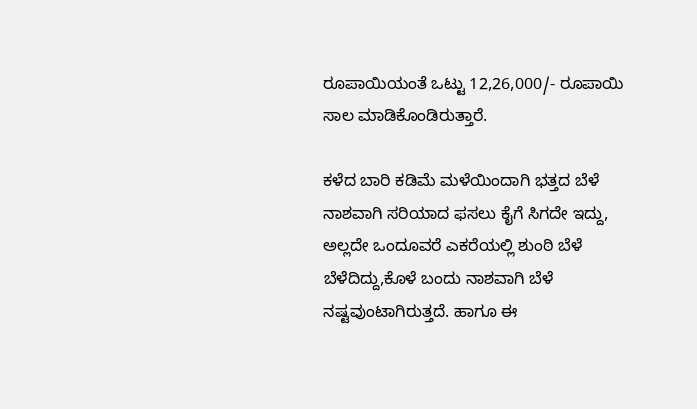ರೂಪಾಯಿಯಂತೆ ಒಟ್ಟು 12,26,000/- ರೂಪಾಯಿ ಸಾಲ ಮಾಡಿಕೊಂಡಿರುತ್ತಾರೆ.

ಕಳೆದ ಬಾರಿ ಕಡಿಮೆ ಮಳೆಯಿಂದಾಗಿ ಭತ್ತದ ಬೆಳೆ ನಾಶವಾಗಿ ಸರಿಯಾದ ಫಸಲು ಕೈಗೆ ಸಿಗದೇ ಇದ್ದು, ಅಲ್ಲದೇ ಒಂದೂವರೆ ಎಕರೆಯಲ್ಲಿ ಶುಂಠಿ ಬೆಳೆ ಬೆಳೆದಿದ್ದು,ಕೊಳೆ ಬಂದು ನಾಶವಾಗಿ ಬೆಳೆ ನಷ್ಟವುಂಟಾಗಿರುತ್ತದೆ. ಹಾಗೂ ಈ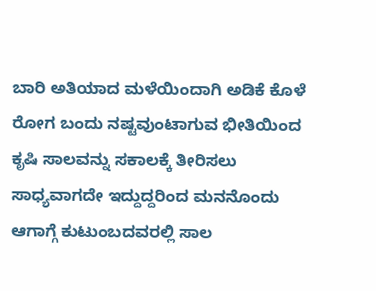ಬಾರಿ ಅತಿಯಾದ ಮಳೆಯಿಂದಾಗಿ ಅಡಿಕೆ ಕೊಳೆ ರೋಗ ಬಂದು ನಷ್ಟವುಂಟಾಗುವ ಭೀತಿಯಿಂದ ಕೃಷಿ ಸಾಲವನ್ನು ಸಕಾಲಕ್ಕೆ ತೀರಿಸಲು ಸಾಧ್ಯವಾಗದೇ ಇದ್ದುದ್ದರಿಂದ ಮನನೊಂದು ಆಗಾಗ್ಗೆ ಕುಟುಂಬದವರಲ್ಲಿ ಸಾಲ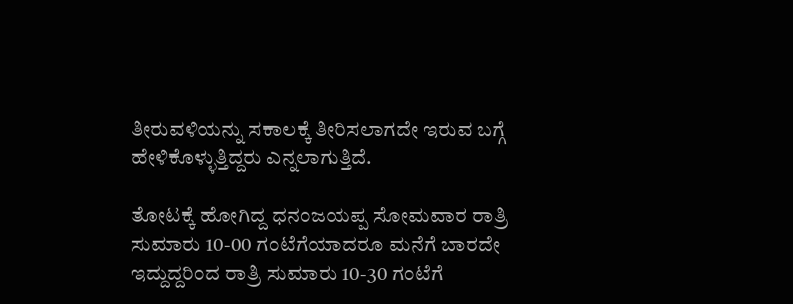ತೀರುವಳಿಯನ್ನು ಸಕಾಲಕ್ಕೆ ತೀರಿಸಲಾಗದೇ ಇರುವ ಬಗ್ಗೆ ಹೇಳಿಕೊಳ್ಳುತ್ತಿದ್ದರು ಎನ್ನಲಾಗುತ್ತಿದೆ.

ತೋಟಕ್ಕೆ ಹೋಗಿದ್ದ ಧನಂಜಯಪ್ಪ ಸೋಮವಾರ ರಾತ್ರಿ ಸುಮಾರು 10-00 ಗಂಟೆಗೆಯಾದರೂ ಮನೆಗೆ ಬಾರದೇ ಇದ್ದುದ್ದರಿಂದ ರಾತ್ರಿ ಸುಮಾರು 10-30 ಗಂಟೆಗೆ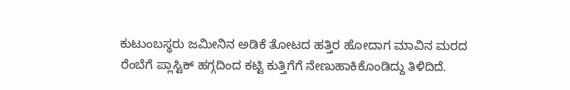ಕುಟುಂಬಸ್ಥರು ಜಮೀನಿನ ಅಡಿಕೆ ತೋಟದ ಹತ್ತಿರ ಹೋದಾಗ ಮಾವಿನ ಮರದ ರೆಂಬೆಗೆ ಪ್ಲಾಸ್ಟಿಕ್‌ ಹಗ್ಗದಿಂದ ಕಟ್ಟಿ ಕುತ್ತಿಗೆಗೆ ನೇಣುಹಾಕಿಕೊಂಡಿದ್ದು ತಿಳಿದಿದೆ.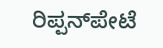ರಿಪ್ಪನ್‌ಪೇಟೆ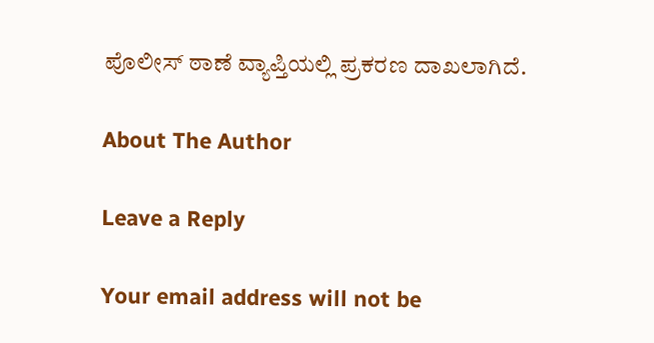ಪೊಲೀಸ್ ಠಾಣೆ ವ್ಯಾಪ್ತಿಯಲ್ಲಿ ಪ್ರಕರಣ ದಾಖಲಾಗಿದೆ.

About The Author

Leave a Reply

Your email address will not be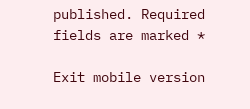published. Required fields are marked *

Exit mobile version